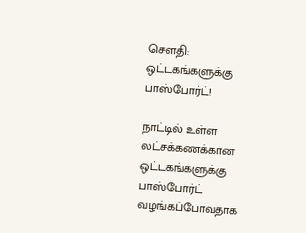சௌதி:  ஒட்டகங்களுக்கு பாஸ்போர்ட்!

நாட்டில் உள்ள லட்சக்கணக்கான ஒட்டகங்களுக்கு பாஸ்போர்ட் வழங்கப்போவதாக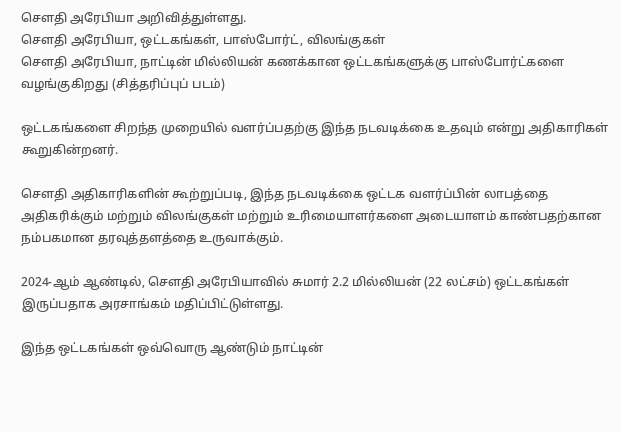சௌதி அரேபியா அறிவித்துள்ளது.
சௌதி அரேபியா, ஒட்டகங்கள், பாஸ்போர்ட், விலங்குகள்
சௌதி அரேபியா, நாட்டின் மில்லியன் கணக்கான ஒட்டகங்களுக்கு பாஸ்போர்ட்களை வழங்குகிறது (சித்தரிப்புப் படம்)

ஒட்டகங்களை சிறந்த முறையில் வளர்ப்பதற்கு இந்த நடவடிக்கை உதவும் என்று அதிகாரிகள் கூறுகின்றனர்.

சௌதி அதிகாரிகளின் கூற்றுப்படி, இந்த நடவடிக்கை ஒட்டக வளர்ப்பின் லாபத்தை அதிகரிக்கும் மற்றும் விலங்குகள் மற்றும் உரிமையாளர்களை அடையாளம் காண்பதற்கான நம்பகமான தரவுத்தளத்தை உருவாக்கும்.

2024-ஆம் ஆண்டில், சௌதி அரேபியாவில் சுமார் 2.2 மில்லியன் (22 லட்சம்) ஒட்டகங்கள் இருப்பதாக அரசாங்கம் மதிப்பிட்டுள்ளது.

இந்த ஒட்டகங்கள் ஒவ்வொரு ஆண்டும் நாட்டின்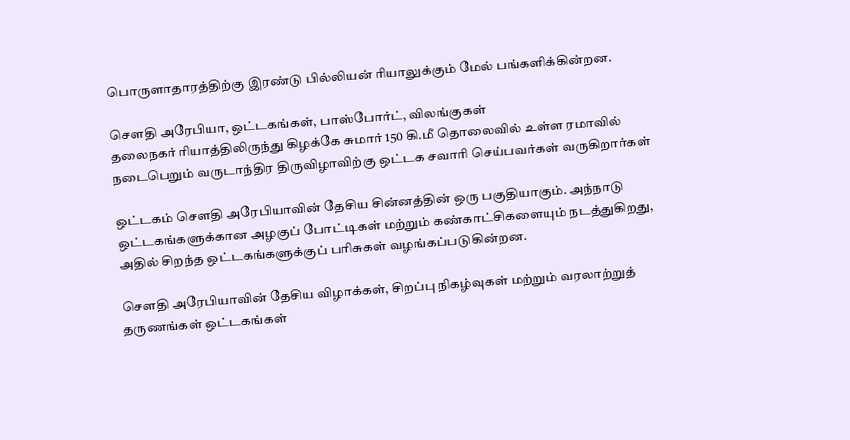பொருளாதாரத்திற்கு இரண்டு பில்லியன் ரியாலுக்கும் மேல் பங்களிக்கின்றன.

சௌதி அரேபியா, ஒட்டகங்கள், பாஸ்போர்ட், விலங்குகள்
தலைநகர் ரியாத்திலிருந்து கிழக்கே சுமார் 150 கி.மீ தொலைவில் உள்ள ரமாவில் நடைபெறும் வருடாந்திர திருவிழாவிற்கு ஒட்டக சவாரி செய்பவர்கள் வருகிறார்கள்

ஒட்டகம் சௌதி அரேபியாவின் தேசிய சின்னத்தின் ஒரு பகுதியாகும். அந்நாடு ஒட்டகங்களுக்கான அழகுப் போட்டிகள் மற்றும் கண்காட்சிகளையும் நடத்துகிறது, அதில் சிறந்த ஒட்டகங்களுக்குப் பரிசுகள் வழங்கப்படுகின்றன.

சௌதி அரேபியாவின் தேசிய விழாக்கள், சிறப்பு நிகழ்வுகள் மற்றும் வரலாற்றுத் தருணங்கள் ஒட்டகங்கள்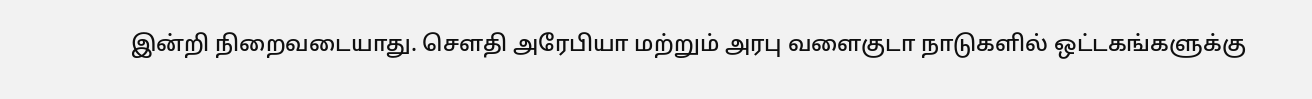இன்றி நிறைவடையாது. சௌதி அரேபியா மற்றும் அரபு வளைகுடா நாடுகளில் ஒட்டகங்களுக்கு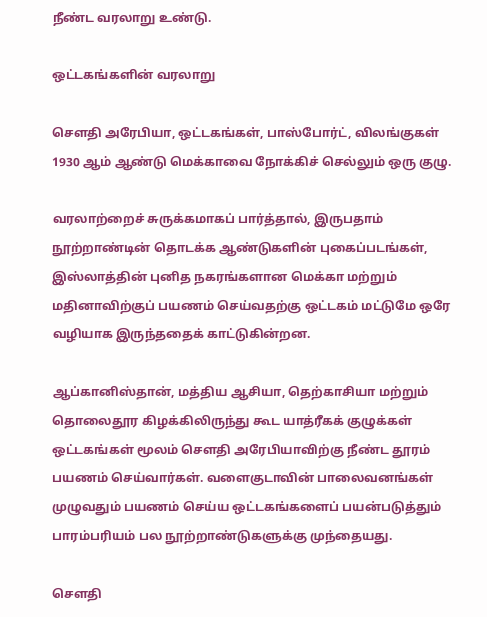நீண்ட வரலாறு உண்டு.

ஒட்டகங்களின் வரலாறு

சௌதி அரேபியா, ஒட்டகங்கள், பாஸ்போர்ட், விலங்குகள்
1930 ஆம் ஆண்டு மெக்காவை நோக்கிச் செல்லும் ஒரு குழு.

வரலாற்றைச் சுருக்கமாகப் பார்த்தால், இருபதாம் நூற்றாண்டின் தொடக்க ஆண்டுகளின் புகைப்படங்கள், இஸ்லாத்தின் புனித நகரங்களான மெக்கா மற்றும் மதினாவிற்குப் பயணம் செய்வதற்கு ஒட்டகம் மட்டுமே ஒரே வழியாக இருந்ததைக் காட்டுகின்றன.

ஆப்கானிஸ்தான், மத்திய ஆசியா, தெற்காசியா மற்றும் தொலைதூர கிழக்கிலிருந்து கூட யாத்ரீகக் குழுக்கள் ஒட்டகங்கள் மூலம் சௌதி அரேபியாவிற்கு நீண்ட தூரம் பயணம் செய்வார்கள். வளைகுடாவின் பாலைவனங்கள் முழுவதும் பயணம் செய்ய ஒட்டகங்களைப் பயன்படுத்தும் பாரம்பரியம் பல நூற்றாண்டுகளுக்கு முந்தையது.

சௌதி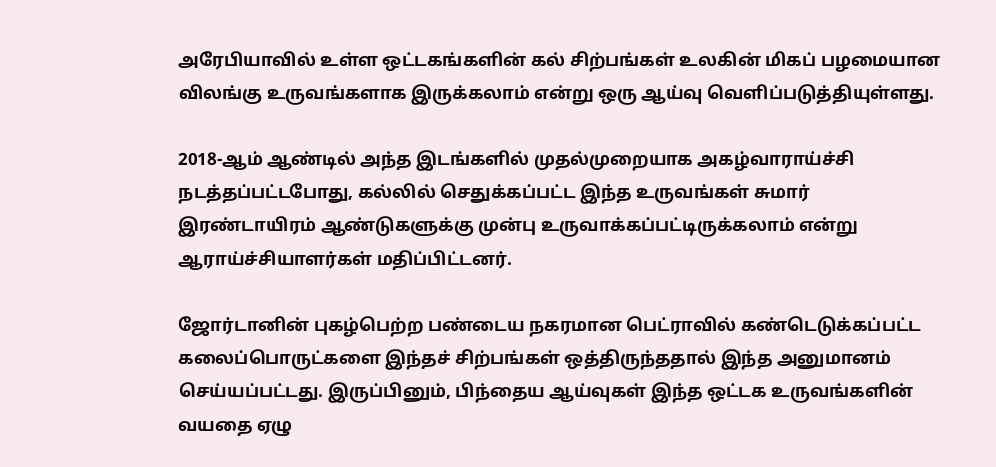அரேபியாவில் உள்ள ஒட்டகங்களின் கல் சிற்பங்கள் உலகின் மிகப் பழமையான விலங்கு உருவங்களாக இருக்கலாம் என்று ஒரு ஆய்வு வெளிப்படுத்தியுள்ளது.

2018-ஆம் ஆண்டில் அந்த இடங்களில் முதல்முறையாக அகழ்வாராய்ச்சி நடத்தப்பட்டபோது, கல்லில் செதுக்கப்பட்ட இந்த உருவங்கள் சுமார் இரண்டாயிரம் ஆண்டுகளுக்கு முன்பு உருவாக்கப்பட்டிருக்கலாம் என்று ஆராய்ச்சியாளர்கள் மதிப்பிட்டனர்.

ஜோர்டானின் புகழ்பெற்ற பண்டைய நகரமான பெட்ராவில் கண்டெடுக்கப்பட்ட கலைப்பொருட்களை இந்தச் சிற்பங்கள் ஒத்திருந்ததால் இந்த அனுமானம் செய்யப்பட்டது. இருப்பினும், பிந்தைய ஆய்வுகள் இந்த ஒட்டக உருவங்களின் வயதை ஏழு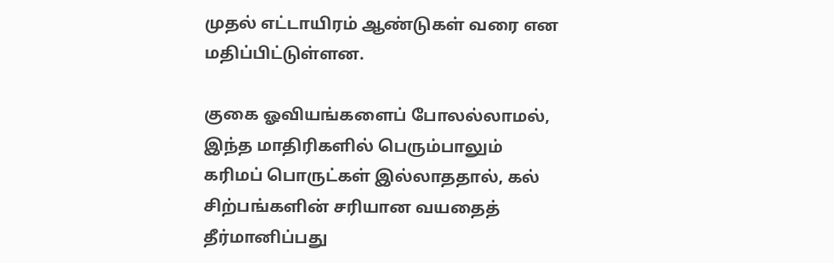முதல் எட்டாயிரம் ஆண்டுகள் வரை என மதிப்பிட்டுள்ளன.

குகை ஓவியங்களைப் போலல்லாமல், இந்த மாதிரிகளில் பெரும்பாலும் கரிமப் பொருட்கள் இல்லாததால், கல் சிற்பங்களின் சரியான வயதைத் தீர்மானிப்பது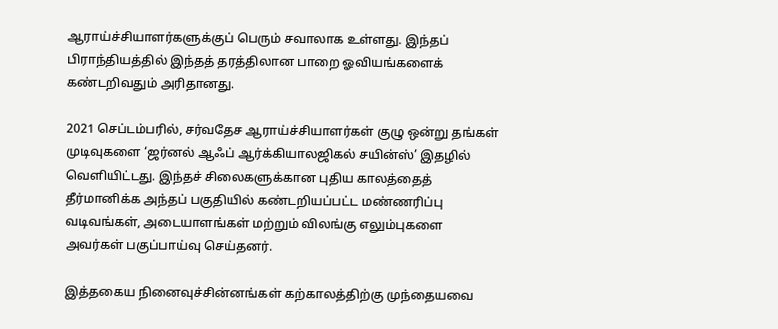ஆராய்ச்சியாளர்களுக்குப் பெரும் சவாலாக உள்ளது. இந்தப் பிராந்தியத்தில் இந்தத் தரத்திலான பாறை ஓவியங்களைக் கண்டறிவதும் அரிதானது.

2021 செப்டம்பரில், சர்வதேச ஆராய்ச்சியாளர்கள் குழு ஒன்று தங்கள் முடிவுகளை ‘ஜர்னல் ஆஃப் ஆர்க்கியாலஜிகல் சயின்ஸ்’ இதழில் வெளியிட்டது. இந்தச் சிலைகளுக்கான புதிய காலத்தைத் தீர்மானிக்க அந்தப் பகுதியில் கண்டறியப்பட்ட மண்ணரிப்பு வடிவங்கள், அடையாளங்கள் மற்றும் விலங்கு எலும்புகளை அவர்கள் பகுப்பாய்வு செய்தனர்.

இத்தகைய நினைவுச்சின்னங்கள் கற்காலத்திற்கு முந்தையவை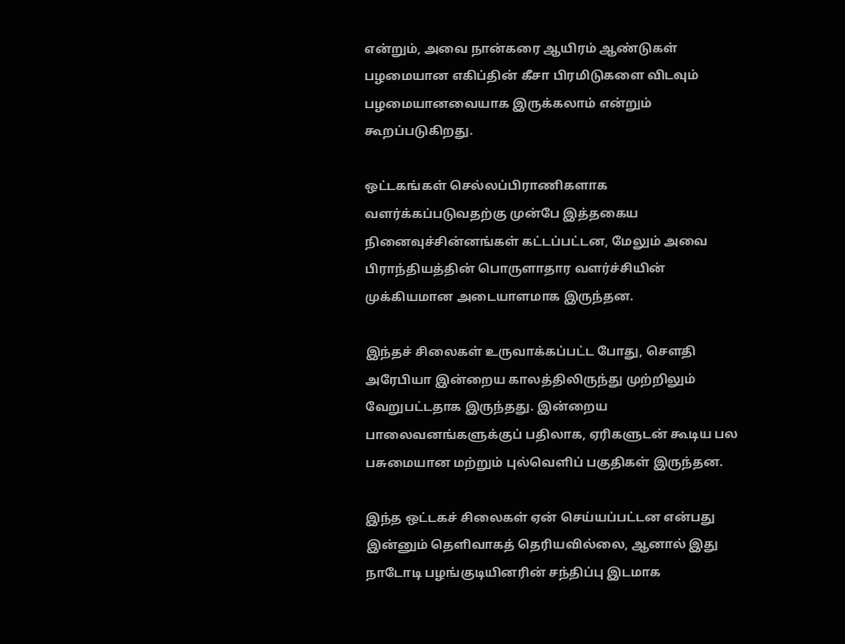என்றும், அவை நான்கரை ஆயிரம் ஆண்டுகள் பழமையான எகிப்தின் கீசா பிரமிடுகளை விடவும் பழமையானவையாக இருக்கலாம் என்றும் கூறப்படுகிறது.

ஒட்டகங்கள் செல்லப்பிராணிகளாக வளர்க்கப்படுவதற்கு முன்பே இத்தகைய நினைவுச்சின்னங்கள் கட்டப்பட்டன, மேலும் அவை பிராந்தியத்தின் பொருளாதார வளர்ச்சியின் முக்கியமான அடையாளமாக இருந்தன.

இந்தச் சிலைகள் உருவாக்கப்பட்ட போது, சௌதி அரேபியா இன்றைய காலத்திலிருந்து முற்றிலும் வேறுபட்டதாக இருந்தது. இன்றைய பாலைவனங்களுக்குப் பதிலாக, ஏரிகளுடன் கூடிய பல பசுமையான மற்றும் புல்வெளிப் பகுதிகள் இருந்தன.

இந்த ஒட்டகச் சிலைகள் ஏன் செய்யப்பட்டன என்பது இன்னும் தெளிவாகத் தெரியவில்லை, ஆனால் இது நாடோடி பழங்குடியினரின் சந்திப்பு இடமாக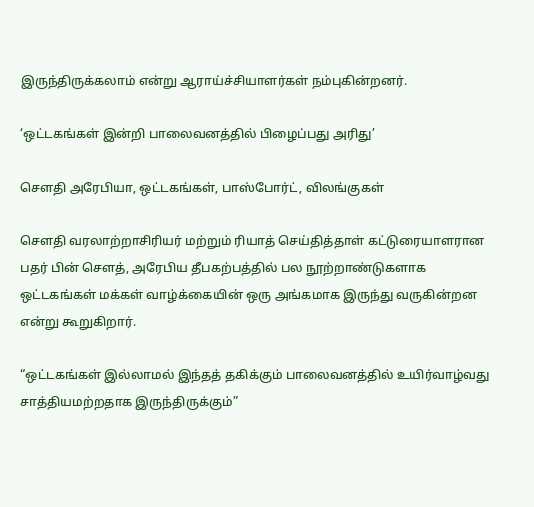இருந்திருக்கலாம் என்று ஆராய்ச்சியாளர்கள் நம்புகின்றனர்.

‘ஒட்டகங்கள் இன்றி பாலைவனத்தில் பிழைப்பது அரிது’

சௌதி அரேபியா, ஒட்டகங்கள், பாஸ்போர்ட், விலங்குகள்

சௌதி வரலாற்றாசிரியர் மற்றும் ரியாத் செய்தித்தாள் கட்டுரையாளரான பதர் பின் சௌத், அரேபிய தீபகற்பத்தில் பல நூற்றாண்டுகளாக ஒட்டகங்கள் மக்கள் வாழ்க்கையின் ஒரு அங்கமாக இருந்து வருகின்றன என்று கூறுகிறார்.

“ஒட்டகங்கள் இல்லாமல் இந்தத் தகிக்கும் பாலைவனத்தில் உயிர்வாழ்வது சாத்தியமற்றதாக இருந்திருக்கும்”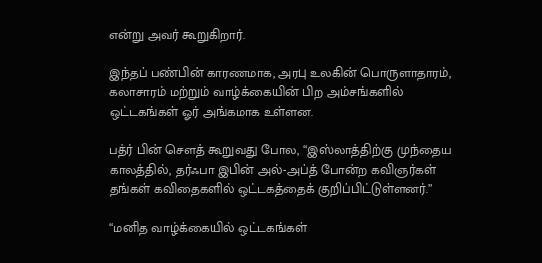என்று அவர் கூறுகிறார்.

இந்தப் பண்பின் காரணமாக, அரபு உலகின் பொருளாதாரம், கலாசாரம் மற்றும் வாழ்க்கையின் பிற அம்சங்களில் ஒட்டகங்கள் ஓர் அங்கமாக உள்ளன.

பத்ர் பின் சௌத் கூறுவது போல, “இஸ்லாத்திற்கு முந்தைய காலத்தில், தர்ஃபா இபின் அல்-அப்த் போன்ற கவிஞர்கள் தங்கள் கவிதைகளில் ஒட்டகத்தைக் குறிப்பிட்டுள்ளனர்.”

“மனித வாழ்க்கையில் ஒட்டகங்கள்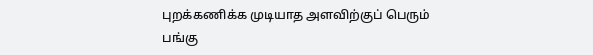புறக்கணிக்க முடியாத அளவிற்குப் பெரும் பங்கு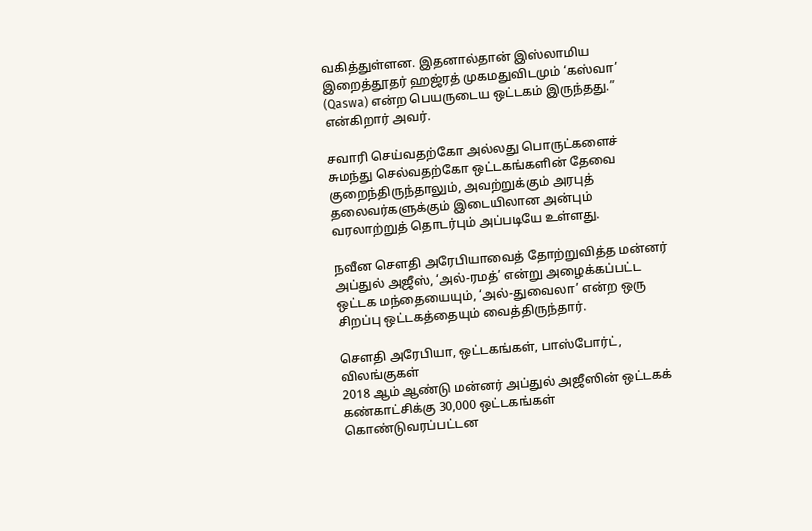வகித்துள்ளன. இதனால்தான் இஸ்லாமிய இறைத்தூதர் ஹஜ்ரத் முகமதுவிடமும் ‘கஸ்வா’ (Qaswa) என்ற பெயருடைய ஒட்டகம் இருந்தது.” என்கிறார் அவர்.

சவாரி செய்வதற்கோ அல்லது பொருட்களைச் சுமந்து செல்வதற்கோ ஒட்டகங்களின் தேவை குறைந்திருந்தாலும், அவற்றுக்கும் அரபுத் தலைவர்களுக்கும் இடையிலான அன்பும் வரலாற்றுத் தொடர்பும் அப்படியே உள்ளது.

நவீன சௌதி அரேபியாவைத் தோற்றுவித்த மன்னர் அப்துல் அஜீஸ், ‘அல்-ரமத்’ என்று அழைக்கப்பட்ட ஒட்டக மந்தையையும், ‘அல்-துவைலா’ என்ற ஒரு சிறப்பு ஒட்டகத்தையும் வைத்திருந்தார்.

சௌதி அரேபியா, ஒட்டகங்கள், பாஸ்போர்ட், விலங்குகள்
2018 ஆம் ஆண்டு மன்னர் அப்துல் அஜீஸின் ஒட்டகக் கண்காட்சிக்கு 30,000 ஒட்டகங்கள் கொண்டுவரப்பட்டன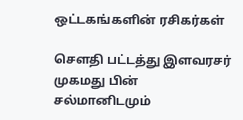ஒட்டகங்களின் ரசிகர்கள்

சௌதி பட்டத்து இளவரசர் முகமது பின் சல்மானிடமும்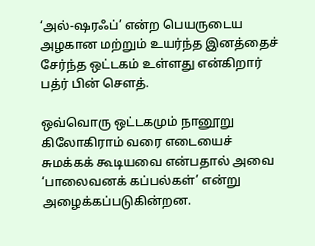‘அல்-ஷரஃப்’ என்ற பெயருடைய அழகான மற்றும் உயர்ந்த இனத்தைச் சேர்ந்த ஒட்டகம் உள்ளது என்கிறார் பத்ர் பின் சௌத்.

ஒவ்வொரு ஒட்டகமும் நானூறு கிலோகிராம் வரை எடையைச் சுமக்கக் கூடியவை என்பதால் அவை ‘பாலைவனக் கப்பல்கள்’ என்று அழைக்கப்படுகின்றன.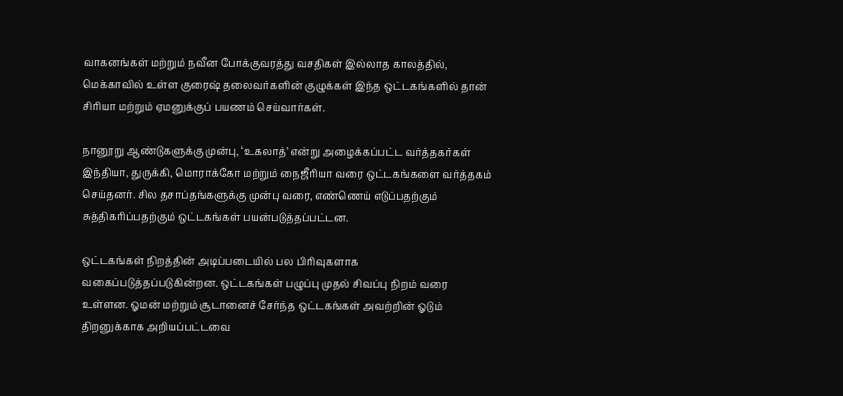வாகனங்கள் மற்றும் நவீன போக்குவரத்து வசதிகள் இல்லாத காலத்தில், மெக்காவில் உள்ள குரைஷ் தலைவர்களின் குழுக்கள் இந்த ஒட்டகங்களில் தான் சிரியா மற்றும் ஏமனுக்குப் பயணம் செய்வார்கள்.

நானூறு ஆண்டுகளுக்கு முன்பு, ‘உகலாத்’ என்று அழைக்கப்பட்ட வர்த்தகர்கள் இந்தியா, துருக்கி, மொராக்கோ மற்றும் நைஜீரியா வரை ஒட்டகங்களை வர்த்தகம் செய்தனர். சில தசாப்தங்களுக்கு முன்பு வரை, எண்ணெய் எடுப்பதற்கும் சுத்திகரிப்பதற்கும் ஒட்டகங்கள் பயன்படுத்தப்பட்டன.

ஒட்டகங்கள் நிறத்தின் அடிப்படையில் பல பிரிவுகளாக வகைப்படுத்தப்படுகின்றன. ஒட்டகங்கள் பழுப்பு முதல் சிவப்பு நிறம் வரை உள்ளன. ஓமன் மற்றும் சூடானைச் சேர்ந்த ஒட்டகங்கள் அவற்றின் ஓடும் திறனுக்காக அறியப்பட்டவை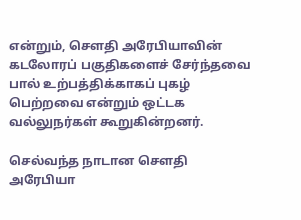என்றும், சௌதி அரேபியாவின் கடலோரப் பகுதிகளைச் சேர்ந்தவை பால் உற்பத்திக்காகப் புகழ் பெற்றவை என்றும் ஒட்டக வல்லுநர்கள் கூறுகின்றனர்.

செல்வந்த நாடான சௌதி அரேபியா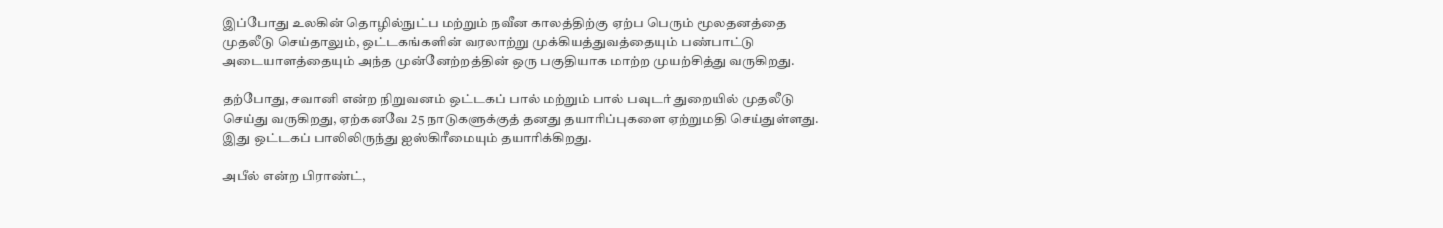இப்போது உலகின் தொழில்நுட்ப மற்றும் நவீன காலத்திற்கு ஏற்ப பெரும் மூலதனத்தை முதலீடு செய்தாலும், ஒட்டகங்களின் வரலாற்று முக்கியத்துவத்தையும் பண்பாட்டு அடையாளத்தையும் அந்த முன்னேற்றத்தின் ஒரு பகுதியாக மாற்ற முயற்சித்து வருகிறது.

தற்போது, சவானி என்ற நிறுவனம் ஒட்டகப் பால் மற்றும் பால் பவுடர் துறையில் முதலீடு செய்து வருகிறது, ஏற்கனவே 25 நாடுகளுக்குத் தனது தயாரிப்புகளை ஏற்றுமதி செய்துள்ளது. இது ஒட்டகப் பாலிலிருந்து ஐஸ்கிரீமையும் தயாரிக்கிறது.

அபீல் என்ற பிராண்ட்,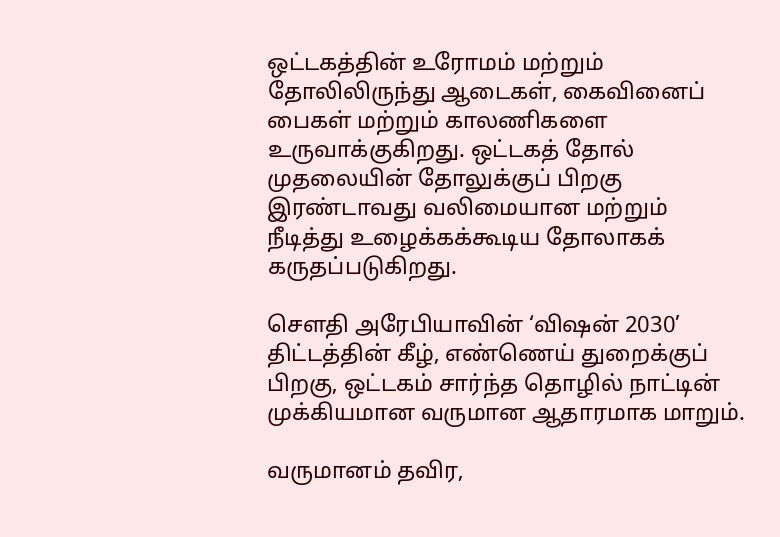ஒட்டகத்தின் உரோமம் மற்றும் தோலிலிருந்து ஆடைகள், கைவினைப் பைகள் மற்றும் காலணிகளை உருவாக்குகிறது. ஒட்டகத் தோல் முதலையின் தோலுக்குப் பிறகு இரண்டாவது வலிமையான மற்றும் நீடித்து உழைக்கக்கூடிய தோலாகக் கருதப்படுகிறது.

சௌதி அரேபியாவின் ‘விஷன் 2030’ திட்டத்தின் கீழ், எண்ணெய் துறைக்குப் பிறகு, ஒட்டகம் சார்ந்த தொழில் நாட்டின் முக்கியமான வருமான ஆதாரமாக மாறும்.

வருமானம் தவிர,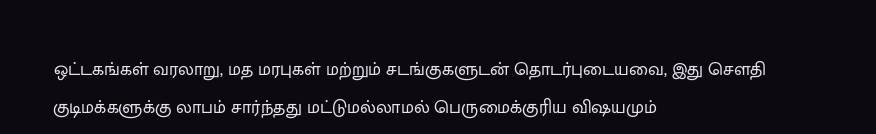ஒட்டகங்கள் வரலாறு, மத மரபுகள் மற்றும் சடங்குகளுடன் தொடர்புடையவை, இது சௌதி குடிமக்களுக்கு லாபம் சார்ந்தது மட்டுமல்லாமல் பெருமைக்குரிய விஷயமும்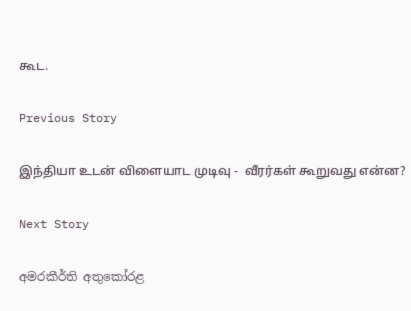கூட.

Previous Story

இந்தியா உடன் விளையாட முடிவு -  வீரர்கள் கூறுவது என்ன?

Next Story

අමරකීර්ති අතුකෝරළ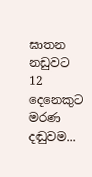ඝාතන නඩුවට 12 දෙනෙකුට මරණ දඬුවම...